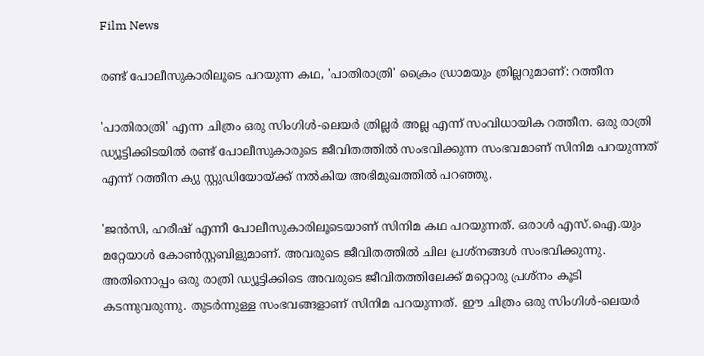Film News

രണ്ട് പോലീസുകാരിലൂടെ പറയുന്ന കഥ, 'പാതിരാത്രി' ക്രൈം ഡ്രാമയും ത്രില്ലറുമാണ്: റത്തീന

'പാതിരാത്രി' എന്ന ചിത്രം ഒരു സിംഗിൾ-ലെയർ ത്രില്ലർ അല്ല എന്ന് സംവിധായിക റത്തീന. ഒരു രാത്രി ഡ്യൂട്ടിക്കിടയിൽ രണ്ട് പോലീസുകാരുടെ ജീവിതത്തിൽ സംഭവിക്കുന്ന സംഭവമാണ് സിനിമ പറയുന്നത് എന്ന് റത്തീന ക്യു സ്റ്റുഡിയോയ്ക്ക് നൽകിയ അഭിമുഖത്തിൽ പറഞ്ഞു.

'ജൻസി, ഹരീഷ് എന്നീ പോലീസുകാരിലൂടെയാണ് സിനിമ കഥ പറയുന്നത്. ഒരാൾ എസ്‌.ഐ.യും മറ്റേയാൾ കോൺസ്റ്റബിളുമാണ്. അവരുടെ ജീവിതത്തിൽ ചില പ്രശ്നങ്ങൾ സംഭവിക്കുന്നു. അതിനൊപ്പം ഒരു രാത്രി ഡ്യൂട്ടിക്കിടെ അവരുടെ ജീവിതത്തിലേക്ക് മറ്റൊരു പ്രശ്നം കൂടി കടന്നുവരുന്നു. തുടർന്നുള്ള സംഭവങ്ങളാണ് സിനിമ പറയുന്നത്. ഈ ചിത്രം ഒരു സിംഗിൾ-ലെയർ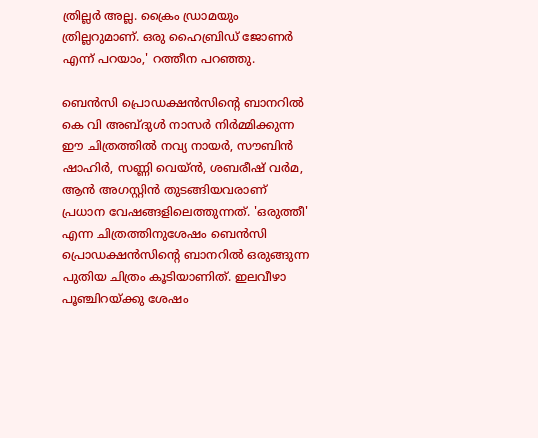ത്രില്ലർ അല്ല. ക്രൈം ഡ്രാമയും ത്രില്ലറുമാണ്. ഒരു ഹൈബ്രിഡ് ജോണർ എന്ന് പറയാം,' റത്തീന പറഞ്ഞു.

ബെന്‍സി പ്രൊഡക്ഷന്‍സിന്റെ ബാനറില്‍ കെ വി അബ്ദുള്‍ നാസർ നിർമ്മിക്കുന്ന ഈ ചിത്രത്തിൽ നവ്യ നായർ, സൗബിൻ ഷാഹിർ, സണ്ണി വെയ്ന്‍, ശബരീഷ് വര്‍മ, ആന്‍ അഗസ്റ്റിന്‍ തുടങ്ങിയവരാണ് പ്രധാന വേഷങ്ങളിലെത്തുന്നത്. 'ഒരുത്തീ' എന്ന ചിത്രത്തിനുശേഷം ബെന്‍സി പ്രൊഡക്ഷന്‍സിന്റെ ബാനറില്‍ ഒരുങ്ങുന്ന പുതിയ ചിത്രം കൂടിയാണിത്. ഇലവീഴാ പൂഞ്ചിറയ്ക്കു ശേഷം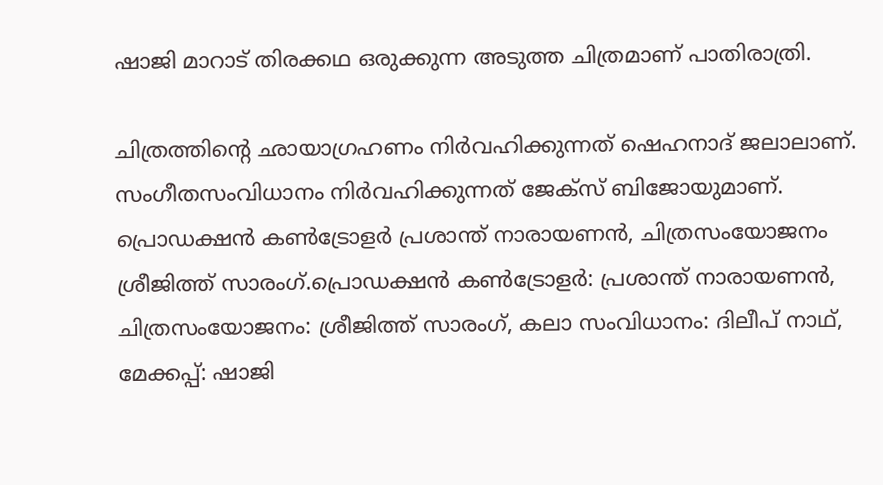ഷാജി മാറാട് തിരക്കഥ ഒരുക്കുന്ന അടുത്ത ചിത്രമാണ് പാതിരാത്രി.

ചിത്രത്തിന്റെ ഛായാഗ്രഹണം നിർവഹിക്കുന്നത് ഷെഹനാദ് ജലാലാണ്. സംഗീതസംവിധാനം നിർവഹിക്കുന്നത് ജേക്‌സ് ബിജോയുമാണ്‌. പ്രൊഡക്ഷന്‍ കണ്‍ട്രോളര്‍ പ്രശാന്ത് നാരായണന്‍, ചിത്രസംയോജനം ശ്രീജിത്ത് സാരംഗ്.പ്രൊഡക്ഷൻ കൺട്രോളർ: പ്രശാന്ത് നാരായണന്‍, ചിത്രസംയോജനം: ശ്രീജിത്ത് സാരംഗ്, കലാ സംവിധാനം: ദിലീപ് നാഥ്, മേക്കപ്പ്: ഷാജി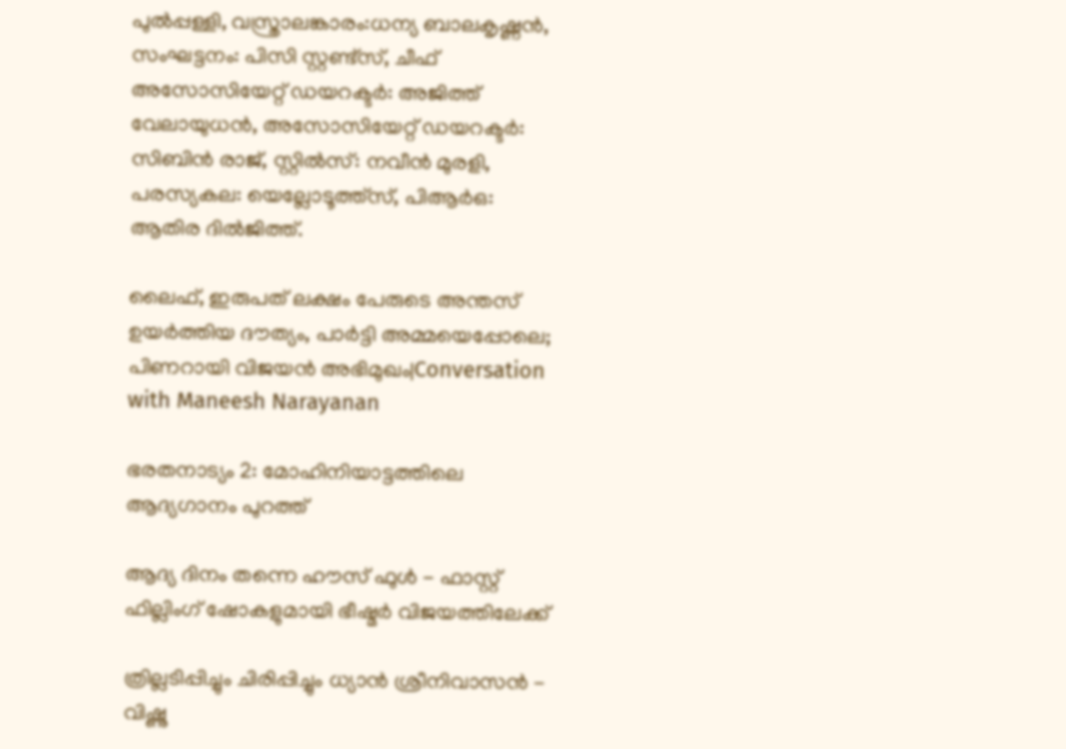പുൽപ്പള്ളി, വസ്ത്രാലങ്കാരം:ധന്യ ബാലകൃഷ്ണൻ, സംഘട്ടനം: പിസി സ്റ്റണ്ട്സ്, ചീഫ് അസോസിയേറ്റ് ഡയറക്ടർ: അജിത്ത് വേലായുധൻ, അസോസിയേറ്റ് ഡയറക്ടർ: സിബിൻ രാജ്, സ്റ്റില്‍സ്: നവീന്‍ മുരളി, പരസ്യകല: യെല്ലോടൂത്ത്സ്, പിആർഒ: ആതിര ദിൽജിത്ത്.

ലൈഫ്, ഇരുപത് ലക്ഷം പേരുടെ അന്തസ് ഉയർത്തിയ ദൗത്യം, പാർട്ടി അമ്മയെപ്പോലെ; പിണറായി വിജയൻ അഭിമുഖം|Conversation with Maneesh Narayanan

ഭരതനാട്യം 2: മോഹിനിയാട്ടത്തിലെ ആദ്യഗാനം പുറത്ത്

ആദ്യ ദിനം തന്നെ ഹൗസ് ഫുൾ - ഫാസ്റ്റ് ഫില്ലിംഗ് ഷോകളുമായി ഭീഷ്മർ വിജയത്തിലേക്ക്

ത്രില്ലടിപ്പിച്ചും ചിരിപ്പിച്ചും ധ്യാൻ ശ്രീനിവാസൻ - വിഷ്ണു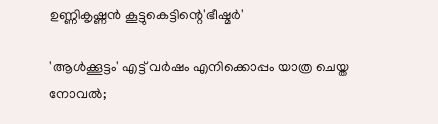ഉണ്ണികൃഷ്ണൻ കൂട്ടുകെട്ടിന്റെ'ഭീഷ്മർ'

'ആള്‍ക്കൂട്ടം' എട്ട് വര്‍ഷം എനിക്കൊപ്പം യാത്ര ചെയ്ത നോവല്‍;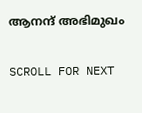ആനന്ദ് അഭിമുഖം

SCROLL FOR NEXT